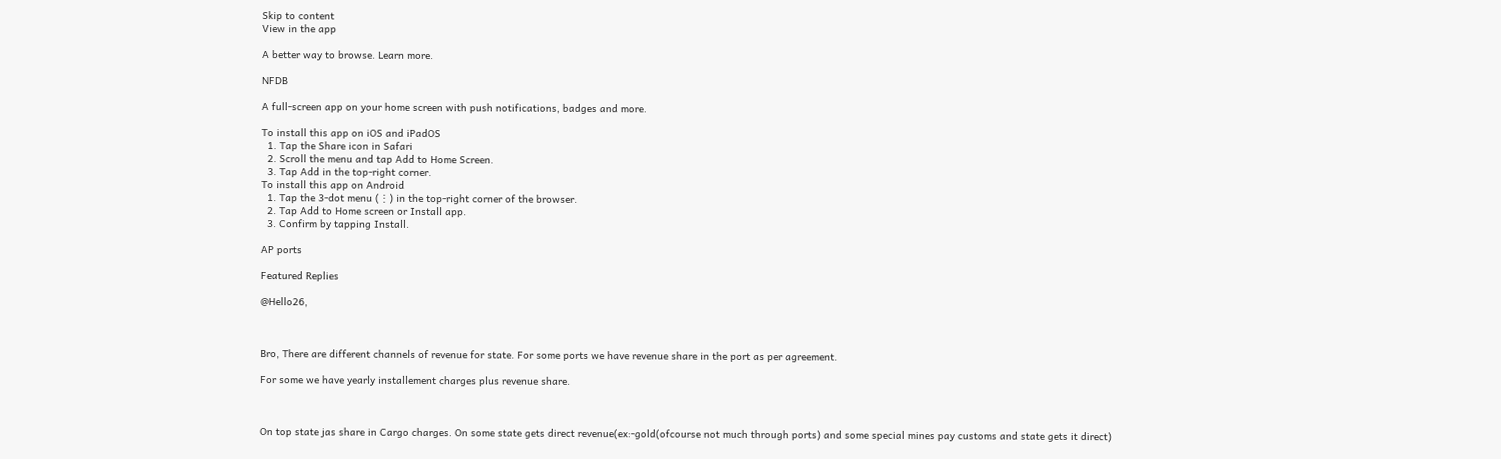Skip to content
View in the app

A better way to browse. Learn more.

NFDB

A full-screen app on your home screen with push notifications, badges and more.

To install this app on iOS and iPadOS
  1. Tap the Share icon in Safari
  2. Scroll the menu and tap Add to Home Screen.
  3. Tap Add in the top-right corner.
To install this app on Android
  1. Tap the 3-dot menu (⋮) in the top-right corner of the browser.
  2. Tap Add to Home screen or Install app.
  3. Confirm by tapping Install.

AP ports

Featured Replies

@Hello26,



Bro, There are different channels of revenue for state. For some ports we have revenue share in the port as per agreement.

For some we have yearly installement charges plus revenue share.



On top state jas share in Cargo charges. On some state gets direct revenue(ex:-gold(ofcourse not much through ports) and some special mines pay customs and state gets it direct)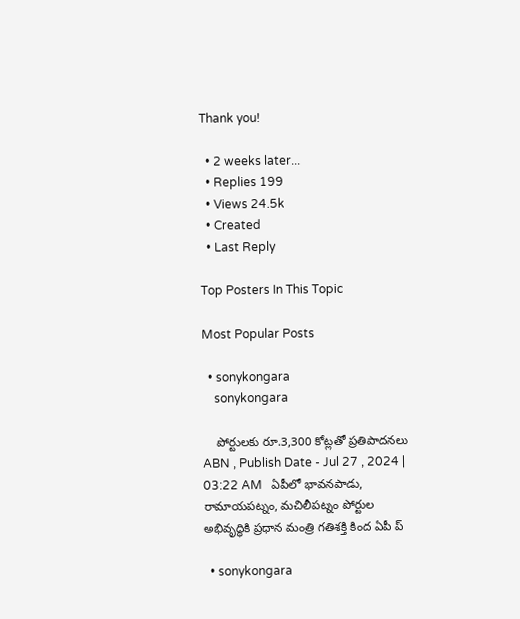Thank you!

  • 2 weeks later...
  • Replies 199
  • Views 24.5k
  • Created
  • Last Reply

Top Posters In This Topic

Most Popular Posts

  • sonykongara
    sonykongara

    పోర్టులకు రూ.3,300 కోట్లతో ప్రతిపాదనలు ABN , Publish Date - Jul 27 , 2024 | 03:22 AM   ఏపీలో భావనపాడు, రామాయపట్నం, మచిలీపట్నం పోర్టుల అభివృద్ధికి ప్రధాన మంత్రి గతిశక్తి కింద ఏపీ ప్

  • sonykongara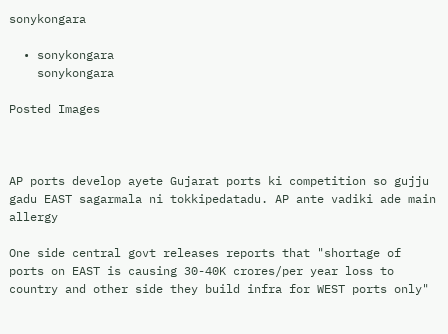sonykongara

  • sonykongara
    sonykongara

Posted Images



AP ports develop ayete Gujarat ports ki competition so gujju gadu EAST sagarmala ni tokkipedatadu. AP ante vadiki ade main allergy

One side central govt releases reports that "shortage of ports on EAST is causing 30-40K crores/per year loss to country and other side they build infra for WEST ports only"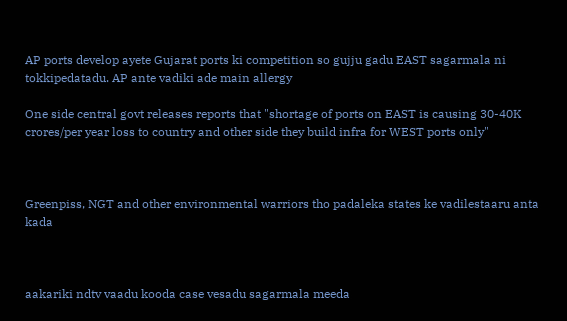AP ports develop ayete Gujarat ports ki competition so gujju gadu EAST sagarmala ni tokkipedatadu. AP ante vadiki ade main allergy

One side central govt releases reports that "shortage of ports on EAST is causing 30-40K crores/per year loss to country and other side they build infra for WEST ports only"



Greenpiss, NGT and other environmental warriors tho padaleka states ke vadilestaaru anta kada



aakariki ndtv vaadu kooda case vesadu sagarmala meeda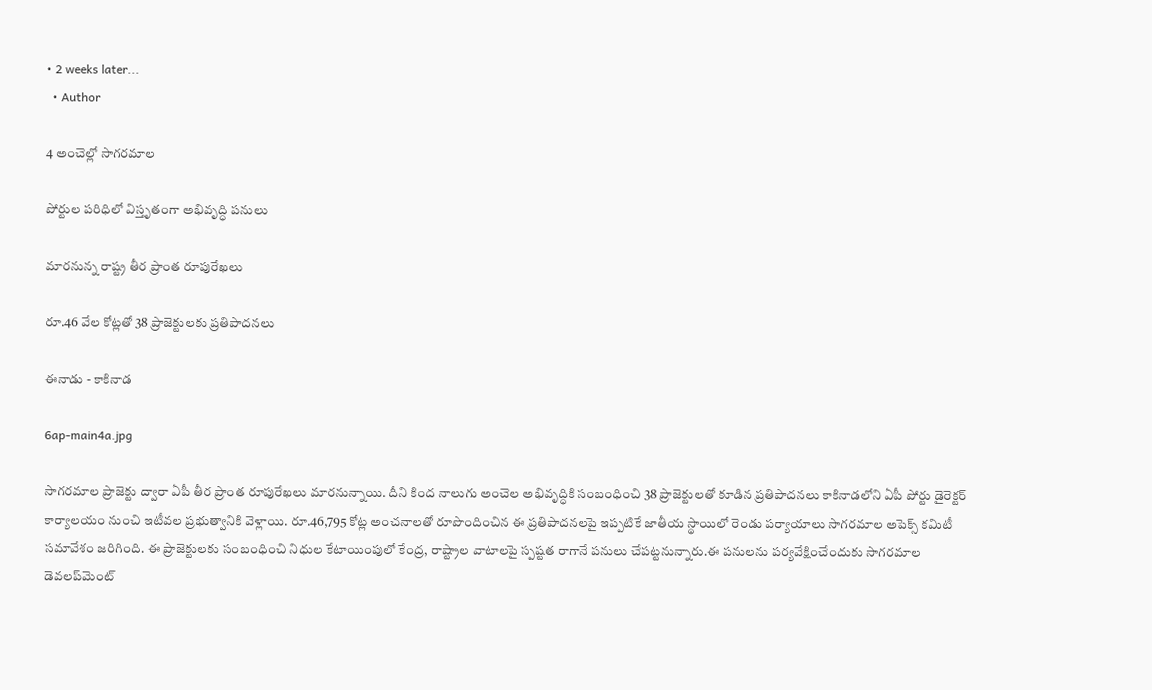• 2 weeks later...
  • Author

4 అంచెల్లో సాగరమాల

పోర్టుల పరిధిలో విస్తృతంగా అభివృద్ధి పనులు

మారనున్న రాష్ట్ర తీర ప్రాంత రూపురేఖలు

రూ.46 వేల కోట్లతో 38 ప్రాజెక్టులకు ప్రతిపాదనలు

ఈనాడు - కాకినాడ

6ap-main4a.jpg

సాగరమాల ప్రాజెక్టు ద్వారా ఏపీ తీర ప్రాంత రూపురేఖలు మారనున్నాయి. దీని కింద నాలుగు అంచెల అభివృద్ధికి సంబంధించి 38 ప్రాజెక్టులతో కూడిన ప్రతిపాదనలు కాకినాడలోని ఏపీ పోర్టు డైరెక్టర్‌ కార్యాలయం నుంచి ఇటీవల ప్రభుత్వానికి వెళ్లాయి. రూ.46,795 కోట్ల అంచనాలతో రూపొందించిన ఈ ప్రతిపాదనలపై ఇప్పటికే జాతీయ స్థాయిలో రెండు పర్యాయాలు సాగరమాల అపెక్స్‌ కమిటీ సమావేశం జరిగింది. ఈ ప్రాజెక్టులకు సంబంధించి నిధుల కేటాయింపులో కేంద్ర, రాష్ట్రాల వాటాలపై స్పష్టత రాగానే పనులు చేపట్టనున్నారు.ఈ పనులను పర్యవేక్షించేందుకు సాగరమాల డెవలప్‌మెంట్‌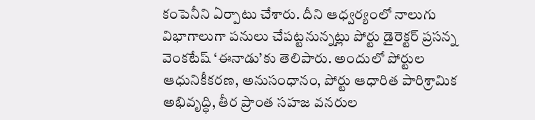కంపెనీని ఏర్పాటు చేశారు. దీని ఆధ్వర్యంలో నాలుగు విభాగాలుగా పనులు చేపట్టనున్నట్లు పోర్టు డైరెక్టర్‌ ప్రసన్న వెంకటేష్‌ ‘ఈనాడు’కు తెలిపారు. అందులో పోర్టుల ఆధునికీకరణ, అనుసంధానం, పోర్టు ఆధారిత పారిశ్రామిక అభివృద్ధి, తీర ప్రాంత సహజ వనరుల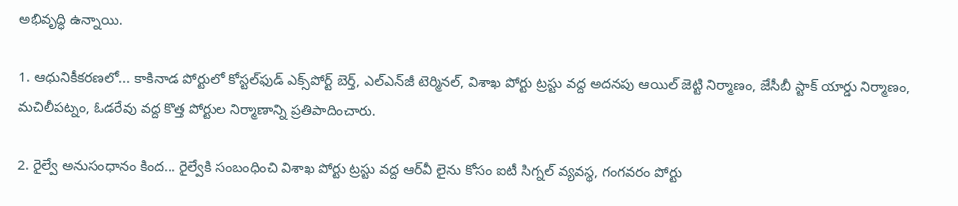అభివృద్ధి ఉన్నాయి.

1. ఆధునికీకరణలో... కాకినాడ పోర్టులో కోస్టల్‌ఫుడ్‌ ఎక్స్‌పోర్ట్‌ బెర్త్‌, ఎల్‌ఎన్‌జీ టెర్మినల్‌, విశాఖ పోర్టు ట్రస్టు వద్ద అదనపు ఆయిల్‌ జెట్టి నిర్మాణం, జేసీబీ స్టాక్‌ యార్డు నిర్మాణం, మచిలీపట్నం, ఓడరేవు వద్ద కొత్త పోర్టుల నిర్మాణాన్ని ప్రతిపాదించారు.

2. రైల్వే అనుసంధానం కింద... రైల్వేకి సంబంధించి విశాఖ పోర్టు ట్రస్టు వద్ద ఆర్‌వీ లైను కోసం ఐటీ సిగ్నల్‌ వ్యవస్థ, గంగవరం పోర్టు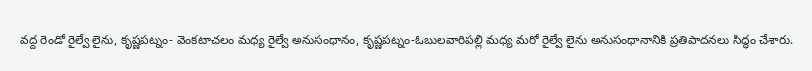వద్ద రెండో రైల్వే లైను, కృష్ణపట్నం- వెంకటాచలం మధ్య రైల్వే అనుసంధానం, కృష్ణపట్నం-ఓబులవారిపల్లి మధ్య మరో రైల్వే లైను అనుసంధానానికి ప్రతిపాదనలు సిద్ధం చేశారు.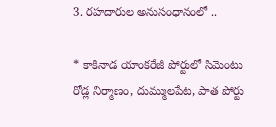3. రహదారుల అనుసంధానంలో ..

* కాకినాడ యాంకరేజీ పోర్టులో సిమెంటు రోడ్ల నిర్మాణం, దుమ్ములపేట, పాత పోర్టు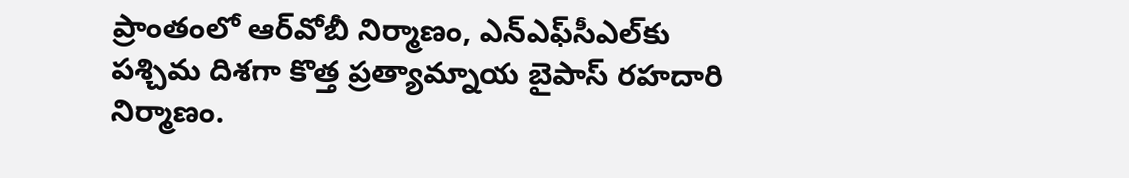ప్రాంతంలో ఆర్‌వోబీ నిర్మాణం, ఎన్‌ఎఫ్‌సీఎల్‌కు పశ్చిమ దిశగా కొత్త ప్రత్యామ్నాయ బైపాస్‌ రహదారి నిర్మాణం.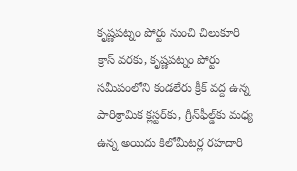కృష్ణపట్నం పోర్టు నుంచి చిలుకూరి క్రాస్‌ వరకు, కృష్ణపట్నం పోర్టు సమీపంలోని కండలేరు క్రీక్‌ వద్ద ఉన్న పారిశ్రామిక క్లస్టర్‌కు, గ్రీన్‌ఫీల్డ్‌కు మధ్య ఉన్న అయిదు కిలోమీటర్ల రహదారి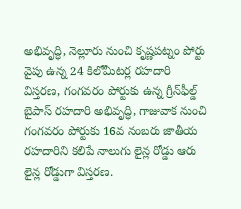అభివృద్ధి, నెల్లూరు నుంచి కృష్ణపట్నం పోర్టు వైపు ఉన్న 24 కిలోమీటర్ల రహదారి విస్తరణ, గంగవరం పోర్టుకు ఉన్న గ్రీన్‌ఫీల్డ్‌ బైపాస్‌ రహదారి అభివృద్ధి, గాజువాక నుంచి గంగవరం పోర్టుకు 16వ నంబరు జాతీయ రహదారిని కలిపే నాలుగు లైన్ల రోడ్డు ఆరు లైన్ల రోడ్డుగా విస్తరణ.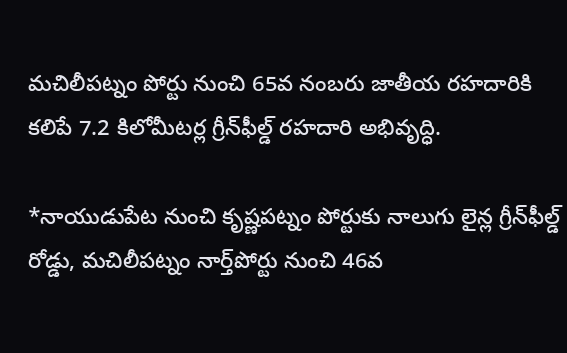మచిలీపట్నం పోర్టు నుంచి 65వ నంబరు జాతీయ రహదారికి కలిపే 7.2 కిలోమీటర్ల గ్రీన్‌ఫీల్డ్‌ రహదారి అభివృద్ధి.

*నాయుడుపేట నుంచి కృష్ణపట్నం పోర్టుకు నాలుగు లైన్ల గ్రీన్‌ఫీల్డ్‌ రోడ్డు, మచిలీపట్నం నార్త్‌పోర్టు నుంచి 46వ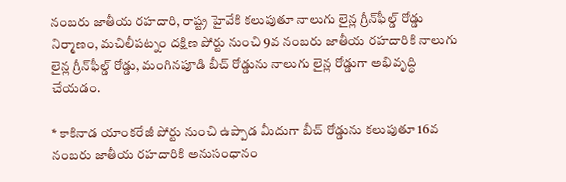నంబరు జాతీయ రహదారి, రాష్ట్ర హైవేకి కలుపుతూ నాలుగు లైన్ల గ్రీన్‌ఫీల్డ్‌ రోడ్డు నిర్మాణం, మచిలీపట్నం దక్షిణ పోర్టు నుంచి 9వ నంబరు జాతీయ రహదారికి నాలుగు లైన్ల గ్రీన్‌ఫీల్డ్‌ రోడ్డు, మంగినపూడి బీచ్‌ రోడ్డును నాలుగు లైన్ల రోడ్డుగా అభివృద్ధి చేయడం.

* కాకినాడ యాంకరేజీ పోర్టు నుంచి ఉప్పాడ మీదుగా బీచ్‌ రోడ్డును కలుపుతూ 16వ నంబరు జాతీయ రహదారికి అనుసంధానం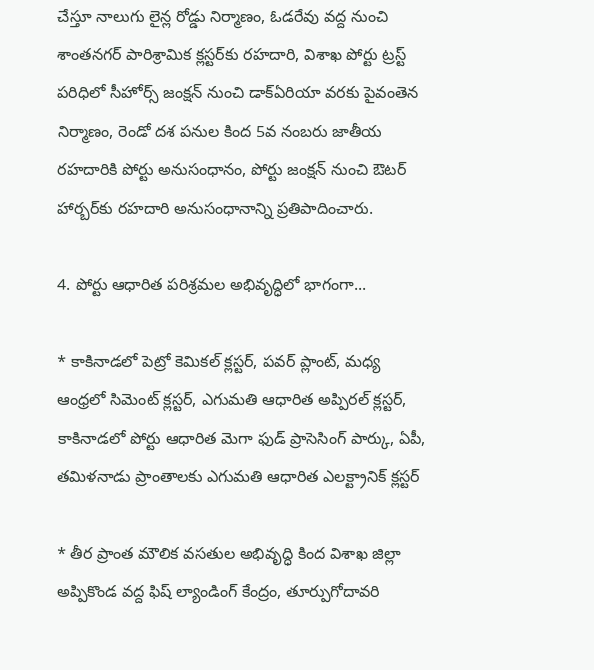చేస్తూ నాలుగు లైన్ల రోడ్డు నిర్మాణం, ఓడరేవు వద్ద నుంచి శాంతనగర్‌ పారిశ్రామిక క్లస్టర్‌కు రహదారి, విశాఖ పోర్టు ట్రస్ట్‌ పరిధిలో సీహోర్స్‌ జంక్షన్‌ నుంచి డాక్‌ఏరియా వరకు పైవంతెన నిర్మాణం, రెండో దశ పనుల కింద 5వ నంబరు జాతీయ రహదారికి పోర్టు అనుసంధానం, పోర్టు జంక్షన్‌ నుంచి ఔటర్‌ హార్బర్‌కు రహదారి అనుసంధానాన్ని ప్రతిపాదించారు.

4. పోర్టు ఆధారిత పరిశ్రమల అభివృద్ధిలో భాగంగా...

* కాకినాడలో పెట్రో కెమికల్‌ క్లస్టర్‌, పవర్‌ ప్లాంట్‌, మధ్య ఆంధ్రలో సిమెంట్‌ క్లస్టర్‌, ఎగుమతి ఆధారిత అప్పిరల్‌ క్లస్టర్‌, కాకినాడలో పోర్టు ఆధారిత మెగా ఫుడ్‌ ప్రాసెసింగ్‌ పార్కు, ఏపీ, తమిళనాడు ప్రాంతాలకు ఎగుమతి ఆధారిత ఎలక్ట్రానిక్‌ క్లస్టర్‌

* తీర ప్రాంత మౌలిక వసతుల అభివృద్ధి కింద విశాఖ జిల్లా అప్పికొండ వద్ద ఫిష్‌ ల్యాండింగ్‌ కేంద్రం, తూర్పుగోదావరి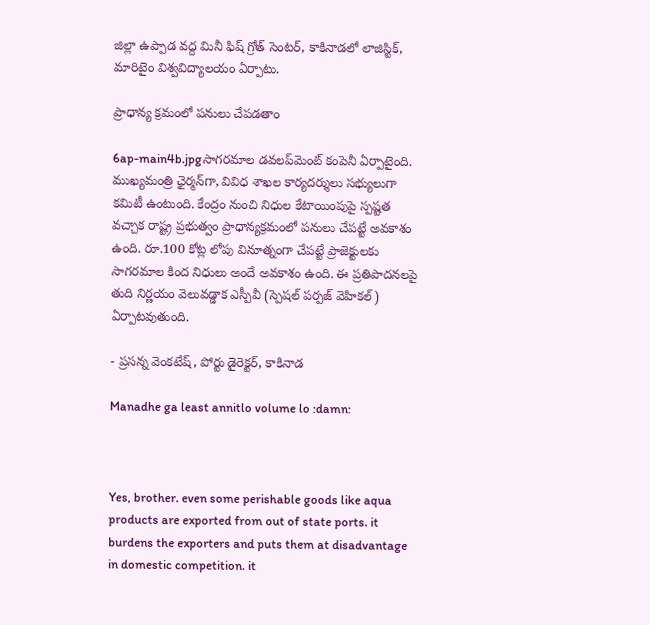జిల్లా ఉప్పాడ వద్ద మినీ ఫిష్‌ గ్రోత్‌ సెంటర్‌, కాకినాడలో లాజిస్టిక్‌, మారిటైం విశ్వవిద్యాలయం ఏర్పాటు.

ప్రాధాన్య క్రమంలో పనులు చేపడతాం

6ap-main4b.jpgసాగరమాల డవలప్‌మెంట్‌ కంపెనీ ఏర్పాటైంది. ముఖ్యమంత్రి ఛైర్మన్‌గా, వివిధ శాఖల కార్యదర్శులు సభ్యులుగా కమిటీ ఉంటుంది. కేంద్రం నుంచి నిధుల కేటాయింపుపై స్పష్టత వచ్చాక రాష్ట్ర ప్రభుత్వం ప్రాధాన్యక్రమంలో పనులు చేపట్టే అవకాశం ఉంది. రూ.100 కోట్ల లోపు వినూత్నంగా చేపట్టే ప్రాజెక్టులకు సాగరమాల కింద నిధులు అందే అవకాశం ఉంది. ఈ ప్రతిపాదనలపై తుది నిర్ణయం వెలువడ్డాక ఎస్పీవీ (స్పెషల్‌ పర్పజ్‌ వెహికల్‌) ఏర్పాటవుతుంది.

- ప్రసన్న వెంకటేష్‌, పోర్టు డైరెక్టర్‌, కాకినాడ

Manadhe ga least annitlo volume lo :damn:



Yes, brother. even some perishable goods like aqua products are exported from out of state ports. it burdens the exporters and puts them at disadvantage in domestic competition. it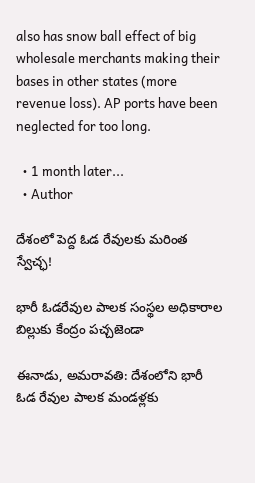also has snow ball effect of big wholesale merchants making their bases in other states (more revenue loss). AP ports have been neglected for too long.

  • 1 month later...
  • Author

దేశంలో పెద్ద ఓడ రేవులకు మరింత స్వేచ్ఛ!

భారీ ఓడరేవుల పాలక సంస్థల అధికారాల బిల్లుకు కేంద్రం పచ్చజెండా

ఈనాడు, అమరావతి: దేశంలోని భారీ ఓడ రేవుల పాలక మండళ్లకు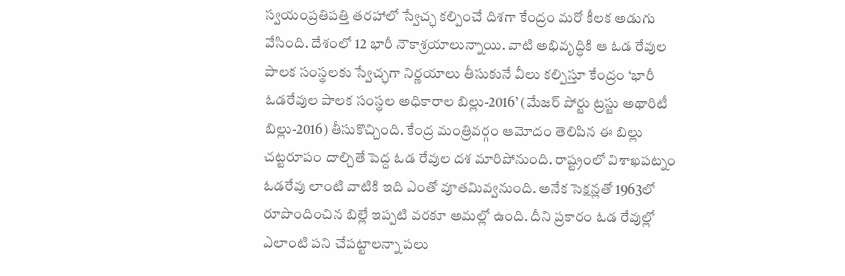స్వయంప్రతిపత్తి తరహాలో స్వేచ్ఛ కల్పించే దిశగా కేంద్రం మరో కీలక అడుగు వేసింది. దేశంలో 12 భారీ నౌకాశ్రయాలున్నాయి. వాటి అభివృద్ధికి ఆ ఓడ రేవుల పాలక సంస్థలకు స్వేచ్ఛగా నిర్ణయాలు తీసుకునే వీలు కల్పిస్తూ కేంద్రం ‘భారీ ఓడరేవుల పాలక సంస్థల అధికారాల బిల్లు-2016’ (మేజర్‌ పోర్టు ట్రస్టు అథారిటీ బిల్లు-2016) తీసుకొచ్చింది. కేంద్ర మంత్రివర్గం ఆమోదం తెలిపిన ఈ బిల్లు చట్టరూపం దాల్చితే పెద్ద ఓడ రేవుల దశ మారిపోనుంది. రాష్ట్రంలో విశాఖపట్నం ఓడరేవు లాంటి వాటికి ఇది ఎంతో వూతమివ్వనుంది. అనేక సెక్షన్లతో 1963లో రూపొందించిన బిల్లే ఇప్పటి వరకూ అమల్లో ఉంది. దీని ప్రకారం ఓడ రేవుల్లో ఎలాంటి పని చేపట్టాలన్నా పలు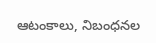ఆటంకాలు, నిబంధనల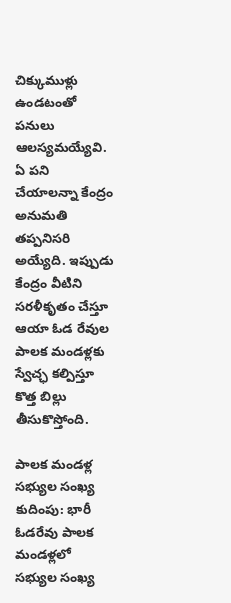చిక్కుముళ్లు ఉండటంతో పనులు ఆలస్యమయ్యేవి. ఏ పని చేయాలన్నా కేంద్రం అనుమతి తప్పనిసరి అయ్యేది. ఇప్పుడు కేంద్రం వీటిని సరళీకృతం చేస్తూ ఆయా ఓడ రేవుల పాలక మండళ్లకు స్వేచ్ఛ కల్పిస్తూ కొత్త బిల్లు తీసుకొస్తోంది.

పాలక మండళ్ల సభ్యుల సంఖ్య కుదింపు: భారీ ఓడరేవు పాలక మండళ్లలో సభ్యుల సంఖ్య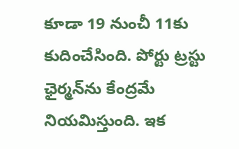కూడా 19 నుంచీ 11కు కుదించేసింది. పోర్టు ట్రస్టు ఛైర్మన్‌ను కేంద్రమే నియమిస్తుంది. ఇక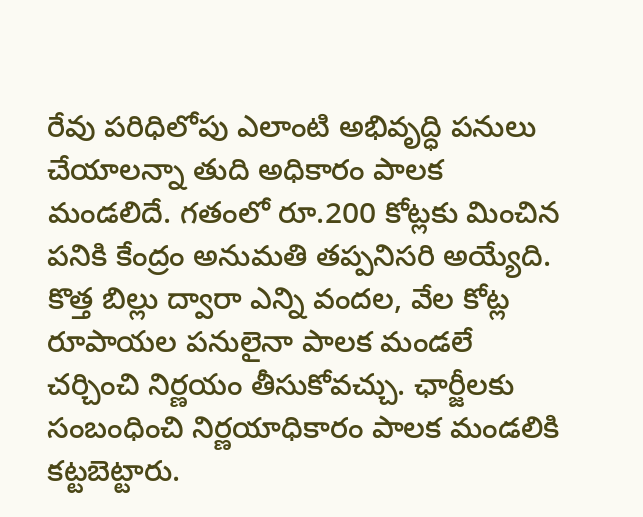రేవు పరిధిలోపు ఎలాంటి అభివృద్ధి పనులు చేయాలన్నా తుది అధికారం పాలక మండలిదే. గతంలో రూ.200 కోట్లకు మించిన పనికి కేంద్రం అనుమతి తప్పనిసరి అయ్యేది. కొత్త బిల్లు ద్వారా ఎన్ని వందల, వేల కోట్ల రూపాయల పనులైనా పాలక మండలే చర్చించి నిర్ణయం తీసుకోవచ్చు. ఛార్జీలకు సంబంధించి నిర్ణయాధికారం పాలక మండలికి కట్టబెట్టారు.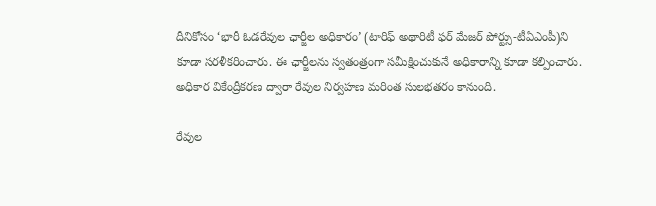దీనికోసం ‘భారీ ఓడరేవుల ఛార్జీల అధికారం’ (టారిఫ్‌ అథారిటీ ఫర్‌ మేజర్‌ పోర్ట్సు-టీఏఎంపీ)ని కూడా సరళీకరించారు. ఈ ఛార్జీలను స్వతంత్రంగా సమీక్షించుకునే అధికారాన్ని కూడా కల్పించారు. అధికార వికేంద్రీకరణ ద్వారా రేవుల నిర్వహణ మరింత సులభతరం కానుంది.

రేవుల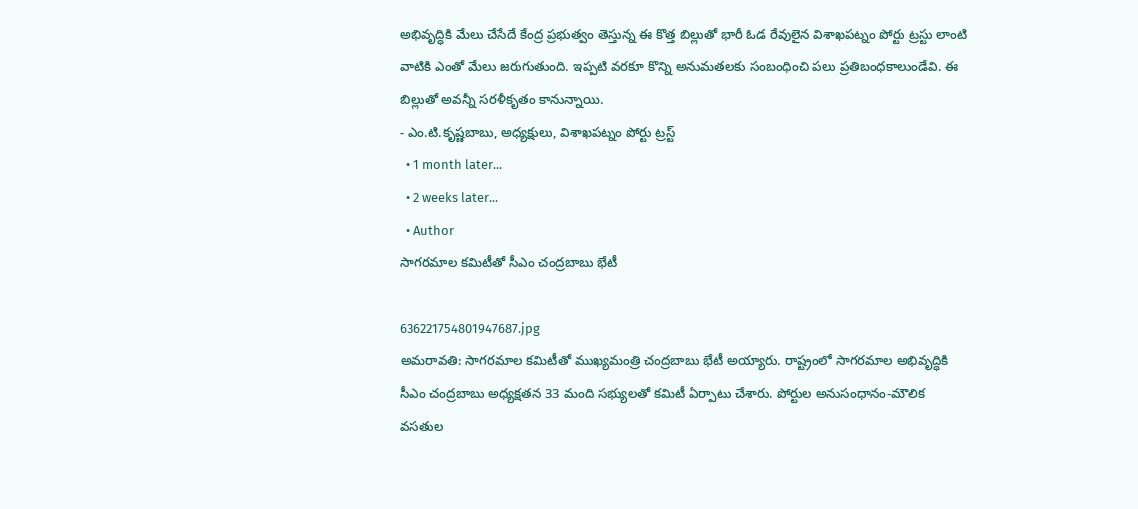అభివృద్ధికి మేలు చేసేదే కేంద్ర ప్రభుత్వం తెస్తున్న ఈ కొత్త బిల్లుతో భారీ ఓడ రేవులైన విశాఖపట్నం పోర్టు ట్రస్టు లాంటి వాటికి ఎంతో మేలు జరుగుతుంది. ఇప్పటి వరకూ కొన్ని అనుమతలకు సంబంధించి పలు ప్రతిబంధకాలుండేవి. ఈ బిల్లుతో అవన్నీ సరళీకృతం కానున్నాయి.
- ఎం.టి.కృష్ణబాబు, అధ్యక్షులు, విశాఖపట్నం పోర్టు ట్రస్ట్‌
  • 1 month later...
  • 2 weeks later...
  • Author
సాగరమాల కమిటీతో సీఎం చంద్రబాబు భేటీ

636221754801947687.jpg
అమరావతి: సాగరమాల కమిటీతో ముఖ్యమంత్రి చంద్రబాబు భేటీ అయ్యారు. రాష్ట్రంలో సాగరమాల అభివృద్ధికి సీఎం చంద్రబాబు అధ్యక్షతన 33 మంది సభ్యులతో కమిటీ ఏర్పాటు చేశారు. పోర్టుల అనుసంధానం-మౌలిక వసతుల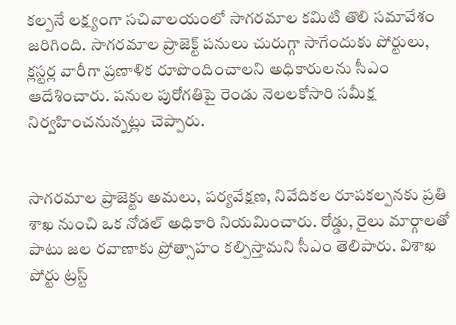కల్పనే లక్ష్యంగా సచివాలయంలో సాగరమాల కమిటి తొలి సమావేశం జరిగింది. సాగరమాల ప్రాజెక్ట్ పనులు చురుగ్గా సాగేందుకు పోర్టులు, క్లస్టర్ల వారీగా ప్రణాళిక రూపొందించాలని అధికారులను సీఎం ఆదేశించారు. పనుల పురోగతిపై రెండు నెలలకోసారి సమీక్ష నిర్వహించనున్నట్లు చెప్పారు.


సాగరమాల ప్రాజెక్టు అమలు, పర్యవేక్షణ, నివేదికల రూపకల్పనకు ప్రతి శాఖ నుంచి ఒక నోడల్ అధికారి నియమించారు. రోడ్డు, రైలు మార్గాలతో పాటు జల రవాణాకు ప్రోత్సాహం కల్పిస్తామని సీఎం తెలిపారు. విశాఖ పోర్టు ట్రస్ట్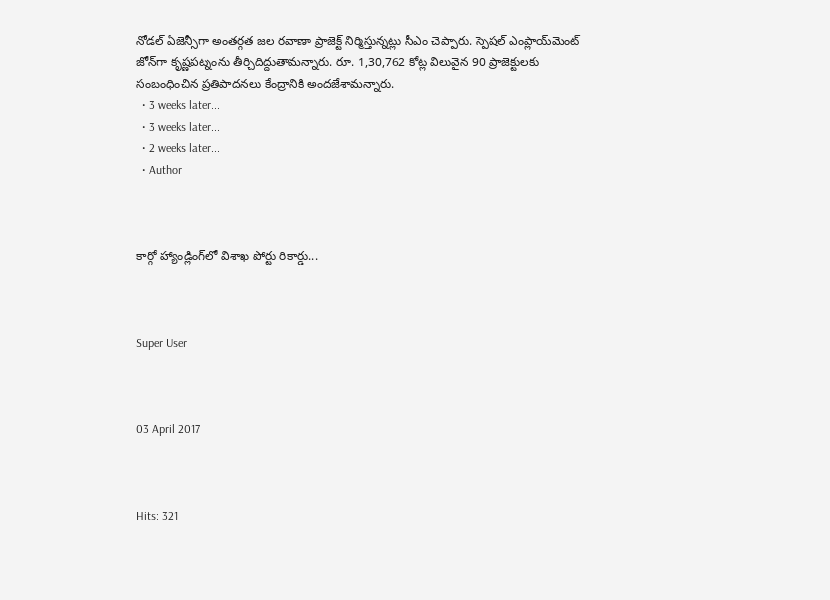నోడల్ ఏజెన్సీగా అంతర్గత జల రవాణా ప్రాజెక్ట్ నిర్మిస్తున్నట్లు సీఎం చెప్పారు. స్పెషల్ ఎంప్లాయ్‌మెంట్ జోన్‌గా కృష్ణపట్నంను తీర్చిదిద్దుతామన్నారు. రూ. 1,30,762 కోట్ల విలువైన 90 ప్రాజెక్టులకు సంబంధించిన ప్రతిపాదనలు కేంద్రానికి అందజేశామన్నారు.
  • 3 weeks later...
  • 3 weeks later...
  • 2 weeks later...
  • Author



కార్గో హ్యాండ్లింగ్‌లో విశాఖ పోర్టు రికార్డు...



Super User



03 April 2017



Hits: 321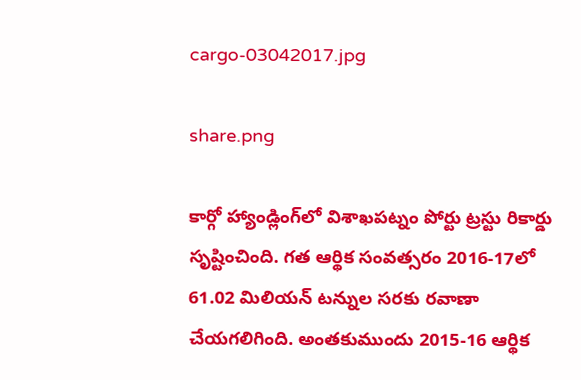cargo-03042017.jpg

share.png

కార్గో హ్యాండ్లింగ్‌లో విశాఖపట్నం పోర్టు ట్రస్టు రికార్డు సృష్టించింది. గత ఆర్థిక సంవత్సరం 2016-17లో 61.02 మిలియన్ టన్నుల సరకు రవాణా చేయగలిగింది. అంతకుముందు 2015-16 ఆర్థిక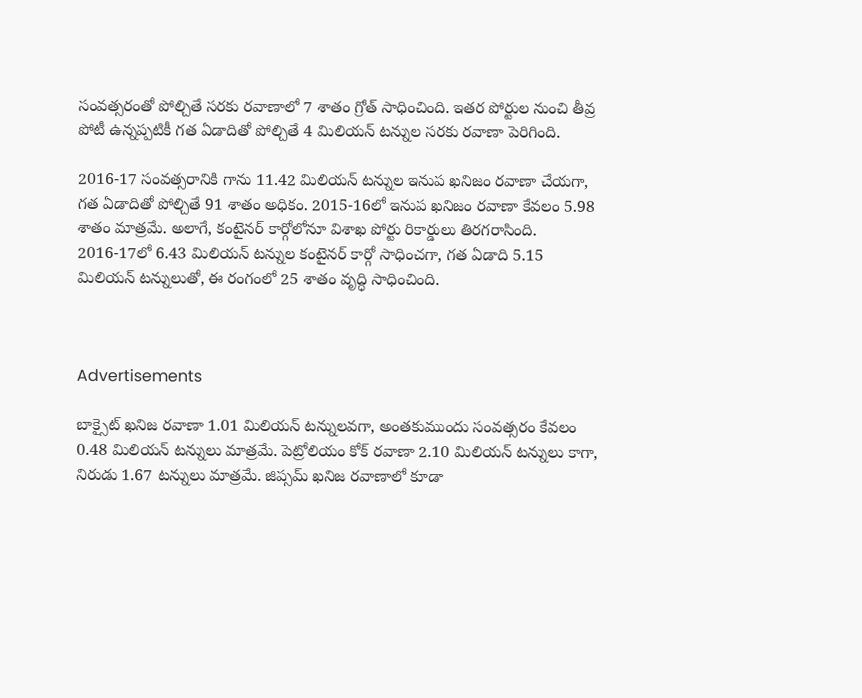సంవత్సరంతో పోల్చితే సరకు రవాణాలో 7 శాతం గ్రోత్ సాధించింది. ఇతర పోర్టుల నుంచి తీవ్ర పోటీ ఉన్నప్పటికీ గత ఏడాదితో పోల్చితే 4 మిలియన్ టన్నుల సరకు రవాణా పెరిగింది.

2016-17 సంవత్సరానికి గాను 11.42 మిలియన్ టన్నుల ఇనుప ఖనిజం రవాణా చేయగా, గత ఏడాదితో పోల్చితే 91 శాతం అధికం. 2015-16లో ఇనుప ఖనిజం రవాణా కేవలం 5.98 శాతం మాత్రమే. అలాగే, కంటైనర్ కార్గోలోనూ విశాఖ పోర్టు రికార్డులు తిరగరాసింది. 2016-17లో 6.43 మిలియన్ టన్నుల కంటైనర్ కార్గో సాధించగా, గత ఏడాది 5.15 మిలియన్ టన్నులుతో, ఈ రంగంలో 25 శాతం వృద్ధి సాధించింది.



Advertisements

బాక్సైట్ ఖనిజ రవాణా 1.01 మిలియన్ టన్నులవగా, అంతకుముందు సంవత్సరం కేవలం 0.48 మిలియన్ టన్నులు మాత్రమే. పెట్రోలియం కోక్ రవాణా 2.10 మిలియన్ టన్నులు కాగా, నిరుడు 1.67 టన్నులు మాత్రమే. జిప్సమ్ ఖనిజ రవాణాలో కూడా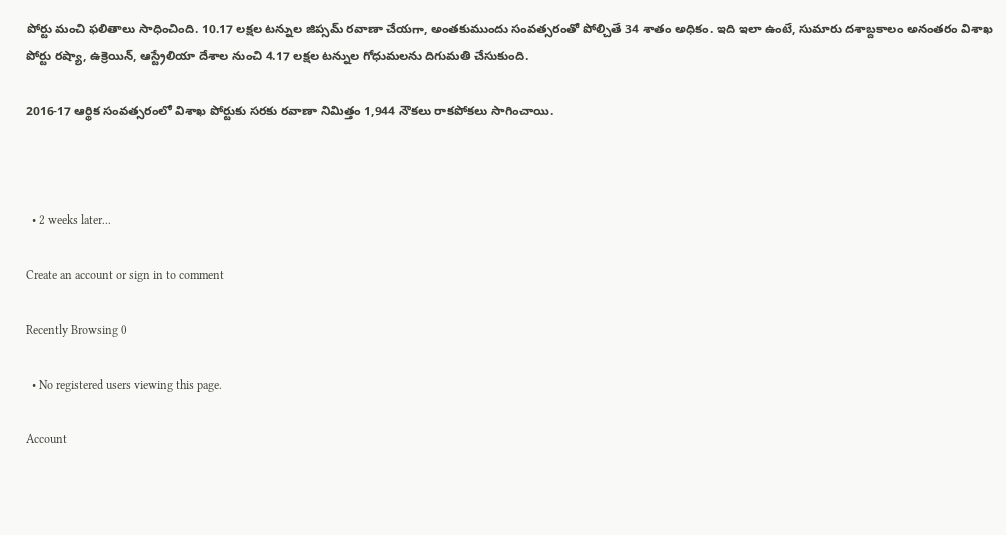పోర్టు మంచి ఫలితాలు సాధించింది. 10.17 లక్షల టన్నుల జిప్సమ్ రవాణా చేయగా, అంతకుముందు సంవత్సరంతో పోల్చితే 34 శాతం అధికం. ఇది ఇలా ఉంటే, సుమారు దశాబ్దకాలం అనంతరం విశాఖ పోర్టు రష్యా, ఉక్రెయిన్, ఆస్ట్రేలియా దేశాల నుంచి 4.17 లక్షల టన్నుల గోధుమలను దిగుమతి చేసుకుంది.

2016-17 ఆర్థిక సంవత్సరంలో విశాఖ పోర్టుకు సరకు రవాణా నిమిత్తం 1,944 నౌకలు రాకపోకలు సాగించాయి.



  • 2 weeks later...

Create an account or sign in to comment

Recently Browsing 0

  • No registered users viewing this page.

Account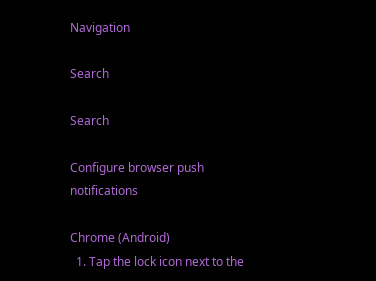Navigation

Search

Search

Configure browser push notifications

Chrome (Android)
  1. Tap the lock icon next to the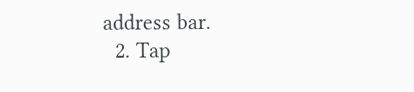address bar.
  2. Tap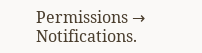Permissions → Notifications.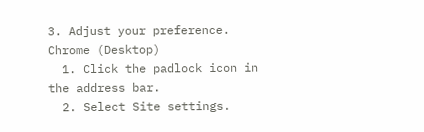3. Adjust your preference.
Chrome (Desktop)
  1. Click the padlock icon in the address bar.
  2. Select Site settings.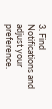3. Find Notifications and adjust your preference.